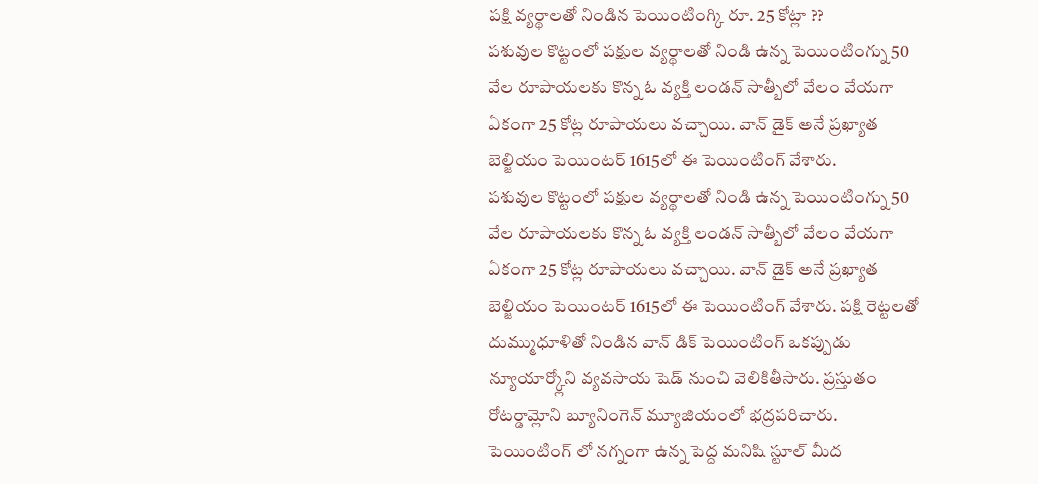పక్షి వ్యర్థాలతో నిండిన పెయింటింగ్కి రూ. 25 కోట్లా ??
పశువుల కొట్టంలో పక్షుల వ్యర్థాలతో నిండి ఉన్న పెయింటింగ్ను 50 వేల రూపాయలకు కొన్న ఓ వ్యక్తి లండన్ సాత్బీలో వేలం వేయగా ఏకంగా 25 కోట్ల రూపాయలు వచ్చాయి. వాన్ డైక్ అనే ప్రఖ్యాత బెల్జియం పెయింటర్ 1615లో ఈ పెయింటింగ్ వేశారు.
పశువుల కొట్టంలో పక్షుల వ్యర్థాలతో నిండి ఉన్న పెయింటింగ్ను 50 వేల రూపాయలకు కొన్న ఓ వ్యక్తి లండన్ సాత్బీలో వేలం వేయగా ఏకంగా 25 కోట్ల రూపాయలు వచ్చాయి. వాన్ డైక్ అనే ప్రఖ్యాత బెల్జియం పెయింటర్ 1615లో ఈ పెయింటింగ్ వేశారు. పక్షి రెట్టలతో దుమ్ముధూళితో నిండిన వాన్ డిక్ పెయింటింగ్ ఒకప్పుడు న్యూయార్క్లోని వ్యవసాయ షెడ్ నుంచి వెలికితీసారు. ప్రస్తుతం రోటర్డామ్లోని బ్యూనింగెన్ మ్యూజియంలో భద్రపరిచారు. పెయింటింగ్ లో నగ్నంగా ఉన్న పెద్ద మనిషి స్టూల్ మీద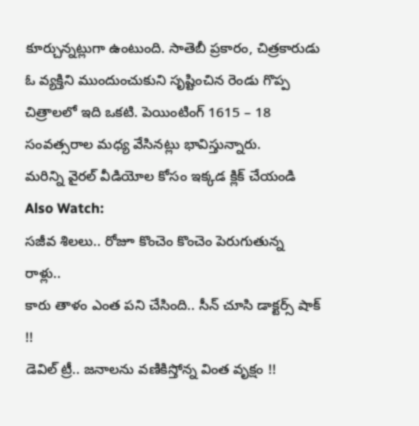కూర్చున్నట్లుగా ఉంటుంది. సాతెబీ ప్రకారం, చిత్రకారుడు ఓ వ్యక్తిని ముందుంచుకుని సృష్టించిన రెండు గొప్ప చిత్రాలలో ఇది ఒకటి. పెయింటింగ్ 1615 – 18 సంవత్సరాల మధ్య వేసినట్లు భావిస్తున్నారు.
మరిన్ని వైరల్ వీడియోల కోసం ఇక్కడ క్లిక్ చేయండి
Also Watch:
సజీవ శిలలు.. రోజూ కొంచెం కొంచెం పెరుగుతున్న రాళ్లు..
కారు తాళం ఎంత పని చేసింది.. సీన్ చూసి డాక్టర్స్ షాక్ !!
డెవిల్ ట్రీ.. జనాలను వణికిస్తోన్న వింత వృక్షం !!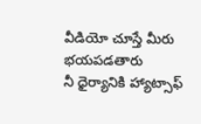వీడియో చూస్తే మీరు భయపడతారు
నీ ధైర్యానికి హ్యాట్సాఫ్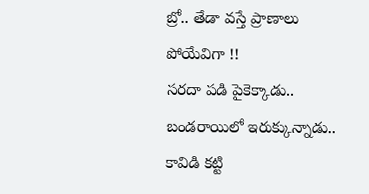బ్రో.. తేడా వస్తే ప్రాణాలు పోయేవిగా !!
సరదా పడి పైకెక్కాడు.. బండరాయిలో ఇరుక్కున్నాడు..
కావిడి కట్టి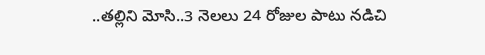..తల్లిని మోసి..3 నెలలు 24 రోజుల పాటు నడిచి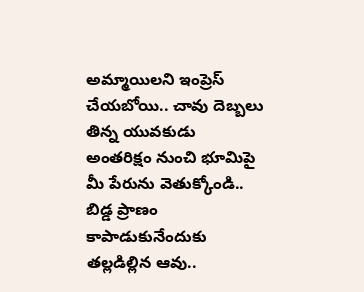అమ్మాయిలని ఇంప్రెస్ చేయబోయి.. చావు దెబ్బలు తిన్న యువకుడు
అంతరిక్షం నుంచి భూమిపై మీ పేరును వెతుక్కోండి..
బిడ్డ ప్రాణం కాపాడుకునేందుకు తల్లడిల్లిన ఆవు..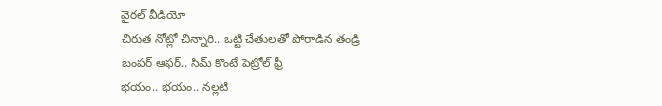వైరల్ వీడియో
చిరుత నోట్లో చిన్నారి.. ఒట్టి చేతులతో పోరాడిన తండ్రి
బంపర్ ఆఫర్.. సిమ్ కొంటే పెట్రోల్ ఫ్రీ
భయం.. భయం.. నల్లటి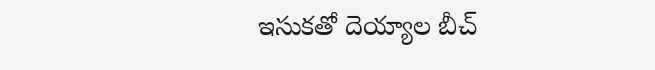ఇసుకతో దెయ్యాల బీచ్